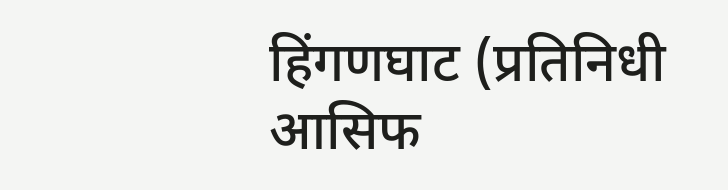हिंगणघाट (प्रतिनिधी आसिफ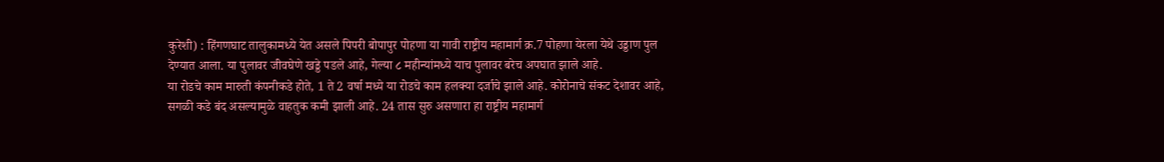कुरेशी) : हिंगणघाट तालुकामध्ये येत असले पिपरी बोपापुर पोहणा या गावी राष्ट्रीय महामार्ग क्र.7 पोहणा येरला येथे उड्डाण पुल देण्यात आला. या पुलावर जीवघेणे खड्डे पडले आहे, गेल्या ८ महीन्यांमध्ये याच पुलावर बरेच अपघात झाले आहे.
या रोडचे काम मारुती कंपनीकडे होते, 1 ते 2 वर्षा मध्ये या रोडचे काम हलक्या दर्जाचे झाले आहे. कोरोनाचे संकट देशावर आहे, सगळी कडे बंद असल्यामुळे वाहतुक कमी झाली आहे. 24 तास सुरु असणारा हा राष्ट्रीय महामार्ग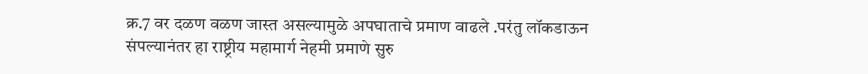क्र.7 वर दळण वळण जास्त असल्यामुळे अपघाताचे प्रमाण वाढले .परंतु लॉकडाऊन संपल्यानंतर हा राष्ट्रीय महामार्ग नेहमी प्रमाणे सुरु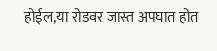होईल,या रोडवर जास्त अपघात होत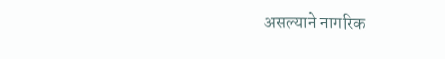असल्याने नागरिक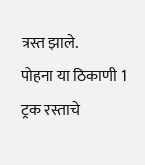त्रस्त झाले.
पोहना या ठिकाणी 1 ट्रक रस्ताचे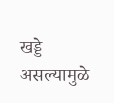खड्डे असल्यामुळे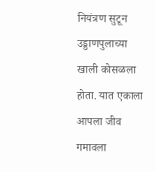नियंत्रण सुटून उड्डाणपुलाच्या खाली कोसळला होता. यात एकाला आपला जीव गमावला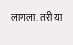लागला. तरी या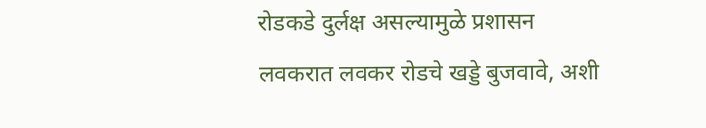रोडकडे दुर्लक्ष असल्यामुळे प्रशासन लवकरात लवकर रोडचे खड्डे बुजवावे, अशी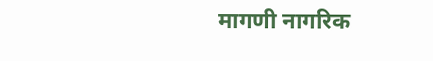मागणी नागरिक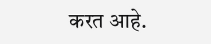करत आहे.